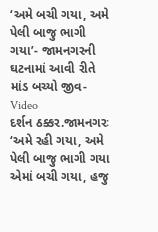‘અમે બચી ગયા, અમે પેલી બાજુ ભાગી ગયા’- જામનગરની ઘટનામાં આવી રીતે માંડ બચ્યો જીવ- Video
દર્શન ઠક્કર.જામનગરઃ ‘અમે રહી ગયા, અમે પેલી બાજુ ભાગી ગયા એમાં બચી ગયા, હજુ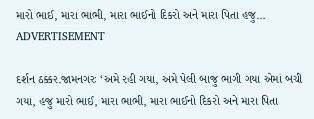મારો ભાઈ, મારા ભાભી, મારા ભાઈનો દિકરો અને મારા પિતા હજુ…
ADVERTISEMENT

દર્શન ઠક્કર.જામનગરઃ ‘અમે રહી ગયા, અમે પેલી બાજુ ભાગી ગયા એમાં બચી ગયા, હજુ મારો ભાઈ, મારા ભાભી, મારા ભાઈનો દિકરો અને મારા પિતા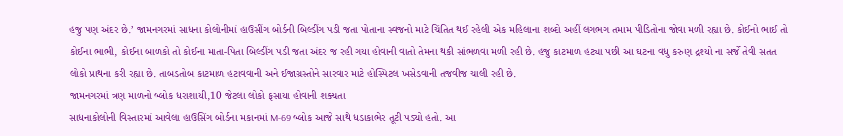હજુ પણ અંદર છે.’ જામનગરમાં સાધના કોલોનીમાં હાઉસીંગ બોર્ડની બિલ્ડીંગ પડી જતા પોતાના સ્વજનો માટે ચિંતિત થઈ રહેલી એક મહિલાના શબ્દો અહીં લગભગ તમામ પીડિતોના જોવા મળી રહ્યા છે. કોઈનો ભાઈ તો કોઈના ભાભી, કોઈના બાળકો તો કોઈના માતા-પિતા બિલ્ડીંગ પડી જતા અંદર જ રહી ગયા હોવાની વાતો તેમના થકી સાંભળવા મળી રહી છે. હજુ કાટમાળ હટ્યા પછી આ ઘટના વધુ કરુણ દ્રશ્યો ના સર્જે તેવી સતત લોકો પ્રાથના કરી રહ્યા છે. તાબડતોબ કાટમાળ હટાવવાની અને ઈજાગ્રસ્તોને સારવાર માટે હોસ્પિટલ ખસેડવાની તજવીજ ચાલી રહી છે.
જામનગરમાં ત્રણ માળનો બ્લોક ધરાશાયી,10 જેટલા લોકો ફસાયા હોવાની શક્યતા
સાધનાકોલોની વિસ્તારમાં આવેલા હાઉસિંગ બોર્ડના મકાનમાં M-69 બ્લોક આજે સાથે ધડાકાભેર તૂટી પડ્યો હતો. આ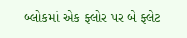બ્લોકમાં એક ફ્લોર પર બે ફ્લેટ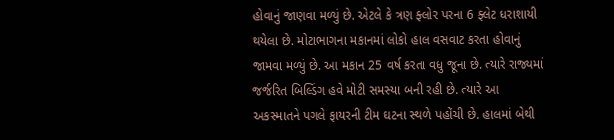હોવાનું જાણવા મળ્યું છે. એટલે કે ત્રણ ફ્લોર પરના 6 ફ્લેટ ધરાશાયી થયેલા છે. મોટાભાગના મકાનમાં લોકો હાલ વસવાટ કરતા હોવાનું જામવા મળ્યું છે. આ મકાન 25 વર્ષ કરતા વધુ જૂના છે. ત્યારે રાજ્યમાં જર્જરિત બિલ્ડિંગ હવે મોટી સમસ્યા બની રહી છે. ત્યારે આ અકસ્માતને પગલે ફાયરની ટીમ ઘટના સ્થળે પહોંચી છે. હાલમાં બેથી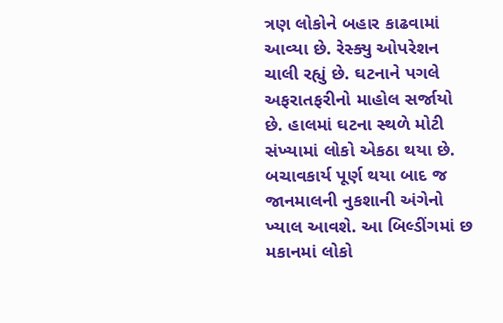ત્રણ લોકોને બહાર કાઢવામાં આવ્યા છે. રેસ્ક્યુ ઓપરેશન ચાલી રહ્યું છે. ઘટનાને પગલે અફરાતફરીનો માહોલ સર્જાયો છે. હાલમાં ઘટના સ્થળે મોટી સંખ્યામાં લોકો એકઠા થયા છે. બચાવકાર્ય પૂર્ણ થયા બાદ જ જાનમાલની નુકશાની અંગેનો ખ્યાલ આવશે. આ બિલ્ડીંગમાં છ મકાનમાં લોકો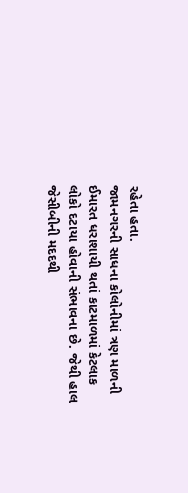રહેતા હતા.
જામનગરની સાધના કોલોનીમાં ત્રણ માળની ઈમારત ધરાશાયી થતાં કાટમાળમાં કેટલાક લોકો દટાયા હોવાની સંભાવના છે. જેથી હાલ જેસીબીની મદદથી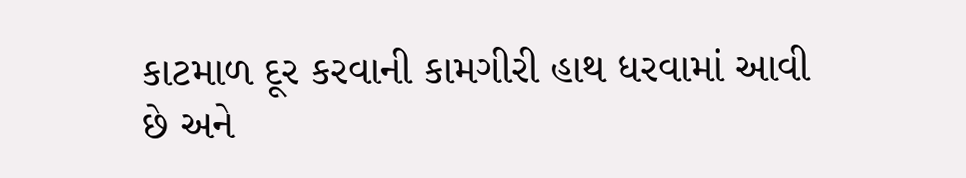કાટમાળ દૂર કરવાની કામગીરી હાથ ધરવામાં આવી છે અને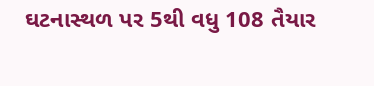ઘટનાસ્થળ પર 5થી વધુ 108 તૈયાર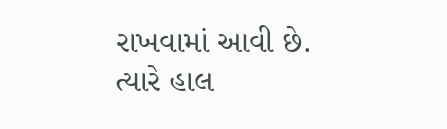રાખવામાં આવી છે. ત્યારે હાલ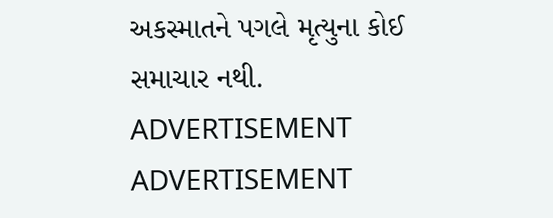અકસ્માતને પગલે મૃત્યુના કોઈ સમાચાર નથી.
ADVERTISEMENT
ADVERTISEMENT